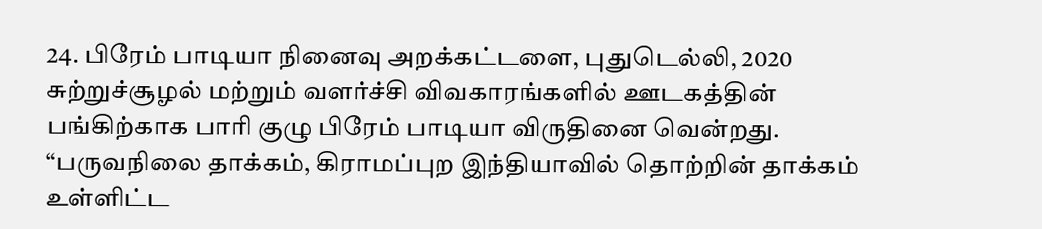24. பிரேம் பாடியா நினைவு அறக்கட்டளை, புதுடெல்லி, 2020
சுற்றுச்சூழல் மற்றும் வளர்ச்சி விவகாரங்களில் ஊடகத்தின் பங்கிற்காக பாரி குழு பிரேம் பாடியா விருதினை வென்றது. “பருவநிலை தாக்கம், கிராமப்புற இந்தியாவில் தொற்றின் தாக்கம் உள்ளிட்ட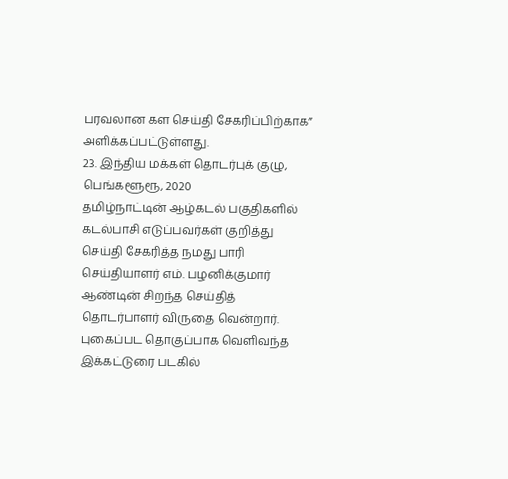பரவலான கள செய்தி சேகரிப்பிற்காக” அளிக்கப்பட்டுள்ளது.
23. இந்திய மக்கள் தொடர்புக் குழு, பெங்களூரூ, 2020
தமிழ்நாட்டின் ஆழ்கடல் பகுதிகளில் கடல்பாசி எடுப்பவர்கள் குறித்து செய்தி சேகரித்த நமது பாரி செய்தியாளர் எம். பழனிக்குமார் ஆண்டின் சிறந்த செய்தித் தொடர்பாளர் விருதை வென்றார். புகைப்பட தொகுப்பாக வெளிவந்த இக்கட்டுரை படகில்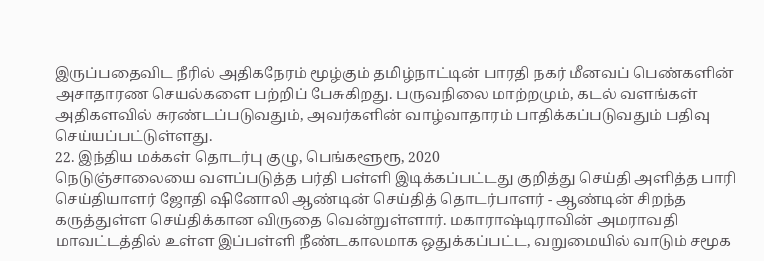இருப்பதைவிட நீரில் அதிகநேரம் மூழ்கும் தமிழ்நாட்டின் பாரதி நகர் மீனவப் பெண்களின் அசாதாரண செயல்களை பற்றிப் பேசுகிறது. பருவநிலை மாற்றமும், கடல் வளங்கள் அதிகளவில் சுரண்டப்படுவதும், அவர்களின் வாழ்வாதாரம் பாதிக்கப்படுவதும் பதிவு செய்யப்பட்டுள்ளது.
22. இந்திய மக்கள் தொடர்பு குழு, பெங்களூரூ, 2020
நெடுஞ்சாலையை வளப்படுத்த பர்தி பள்ளி இடிக்கப்பட்டது குறித்து செய்தி அளித்த பாரி செய்தியாளர் ஜோதி ஷினோலி ஆண்டின் செய்தித் தொடர்பாளர் - ஆண்டின் சிறந்த கருத்துள்ள செய்திக்கான விருதை வென்றுள்ளார். மகாராஷ்டிராவின் அமராவதி மாவட்டத்தில் உள்ள இப்பள்ளி நீண்டகாலமாக ஒதுக்கப்பட்ட, வறுமையில் வாடும் சமூக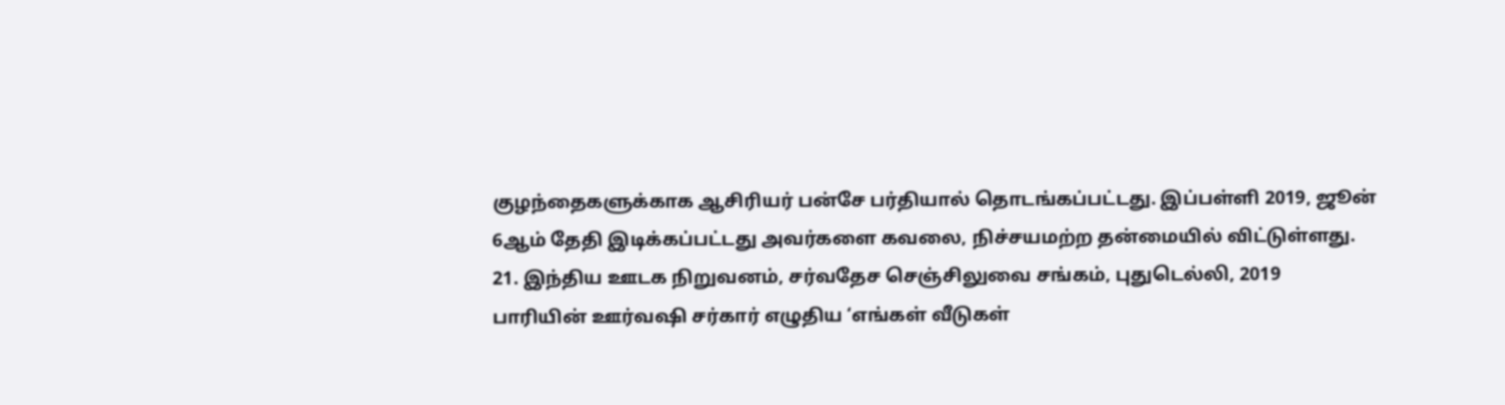குழந்தைகளுக்காக ஆசிரியர் பன்சே பர்தியால் தொடங்கப்பட்டது. இப்பள்ளி 2019, ஜூன் 6ஆம் தேதி இடிக்கப்பட்டது அவர்களை கவலை, நிச்சயமற்ற தன்மையில் விட்டுள்ளது.
21. இந்திய ஊடக நிறுவனம், சர்வதேச செஞ்சிலுவை சங்கம், புதுடெல்லி, 2019
பாரியின் ஊர்வஷி சர்கார் எழுதிய ‘எங்கள் வீடுகள்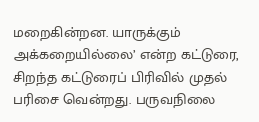மறைகின்றன. யாருக்கும் அக்கறையில்லை’ என்ற கட்டுரை, சிறந்த கட்டுரைப் பிரிவில் முதல் பரிசை வென்றது. பருவநிலை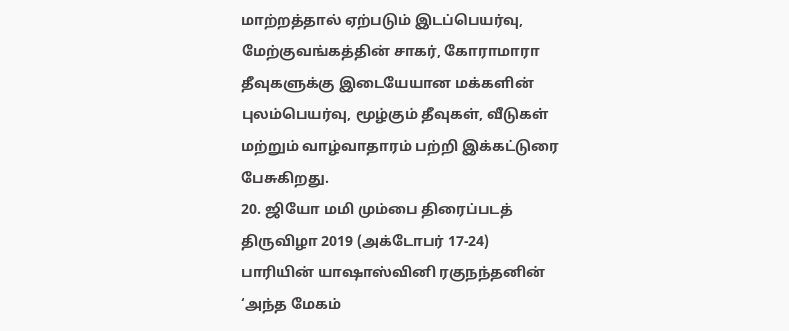மாற்றத்தால் ஏற்படும் இடப்பெயர்வு, மேற்குவங்கத்தின் சாகர், கோராமாரா தீவுகளுக்கு இடையேயான மக்களின் புலம்பெயர்வு, மூழ்கும் தீவுகள், வீடுகள் மற்றும் வாழ்வாதாரம் பற்றி இக்கட்டுரை பேசுகிறது.
20. ஜியோ மமி மும்பை திரைப்படத் திருவிழா 2019 (அக்டோபர் 17-24)
பாரியின் யாஷாஸ்வினி ரகுநந்தனின் ‘அந்த மேகம்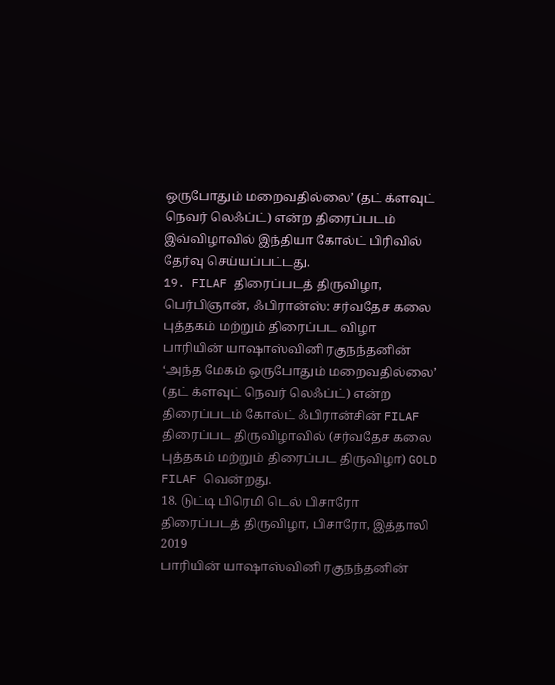ஒருபோதும் மறைவதில்லை’ (தட் க்ளவுட் நெவர் லெஃப்ட்) என்ற திரைப்படம் இவ்விழாவில் இந்தியா கோல்ட் பிரிவில் தேர்வு செய்யப்பட்டது.
19. FILAF திரைப்படத் திருவிழா, பெர்பிஞான், ஃபிரான்ஸ்: சர்வதேச கலை புத்தகம் மற்றும் திரைப்பட விழா
பாரியின் யாஷாஸ்வினி ரகுநந்தனின் ‘அந்த மேகம் ஒருபோதும் மறைவதில்லை’ (தட் க்ளவுட் நெவர் லெஃப்ட்) என்ற திரைப்படம் கோல்ட் ஃபிரான்சின் FILAF திரைப்பட திருவிழாவில் (சர்வதேச கலை புத்தகம் மற்றும் திரைப்பட திருவிழா) GOLD FILAF வென்றது.
18. டுட்டி பிரெமி டெல் பிசாரோ திரைப்படத் திருவிழா, பிசாரோ, இத்தாலி 2019
பாரியின் யாஷாஸ்வினி ரகுநந்தனின்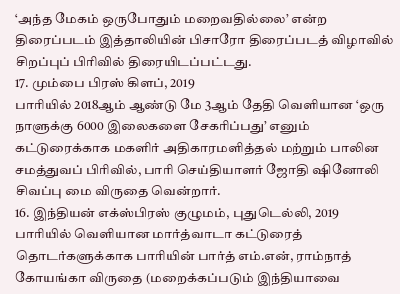‘அந்த மேகம் ஒருபோதும் மறைவதில்லை’ என்ற திரைப்படம் இத்தாலியின் பிசாரோ திரைப்படத் விழாவில் சிறப்புப் பிரிவில் திரையிடப்பட்டது.
17. மும்பை பிரஸ் கிளப், 2019
பாரியில் 2018ஆம் ஆண்டு மே 3ஆம் தேதி வெளியான ‘ஒரு நாளுக்கு 6000 இலைகளை சேகரிப்பது’ எனும் கட்டுரைக்காக மகளிர் அதிகாரமளித்தல் மற்றும் பாலின சமத்துவப் பிரிவில், பாரி செய்தியாளர் ஜோதி ஷினோலி சிவப்பு மை விருதை வென்றார்.
16. இந்தியன் எக்ஸ்பிரஸ் குழுமம், புதுடெல்லி, 2019
பாரியில் வெளியான மார்த்வாடா கட்டுரைத் தொடர்களுக்காக பாரியின் பார்த் எம்.என், ராம்நாத் கோயங்கா விருதை (மறைக்கப்படும் இந்தியாவை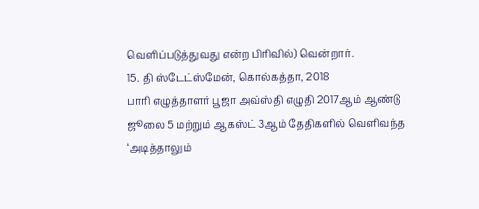வெளிப்படுத்துவது என்ற பிரிவில்) வென்றார்.
15. தி ஸ்டேட்ஸ்மேன், கொல்கத்தா, 2018
பாரி எழுத்தாளர் பூஜா அவ்ஸ்தி எழுதி 2017ஆம் ஆண்டு ஜூலை 5 மற்றும் ஆகஸ்ட் 3ஆம் தேதிகளில் வெளிவந்த ‘அடித்தாலும்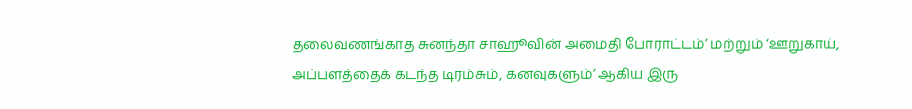தலைவணங்காத சுனந்தா சாஹூவின் அமைதி போராட்டம்’ மற்றும் ‘ஊறுகாய், அப்பளத்தைக் கடந்த டிரம்சும், கனவுகளும்’ ஆகிய இரு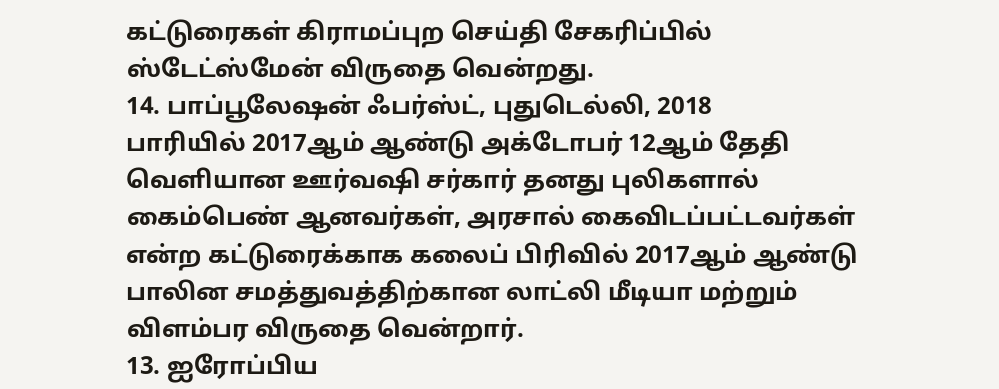கட்டுரைகள் கிராமப்புற செய்தி சேகரிப்பில் ஸ்டேட்ஸ்மேன் விருதை வென்றது.
14. பாப்பூலேஷன் ஃபர்ஸ்ட், புதுடெல்லி, 2018
பாரியில் 2017ஆம் ஆண்டு அக்டோபர் 12ஆம் தேதி வெளியான ஊர்வஷி சர்கார் தனது புலிகளால் கைம்பெண் ஆனவர்கள், அரசால் கைவிடப்பட்டவர்கள் என்ற கட்டுரைக்காக கலைப் பிரிவில் 2017ஆம் ஆண்டு பாலின சமத்துவத்திற்கான லாட்லி மீடியா மற்றும் விளம்பர விருதை வென்றார்.
13. ஐரோப்பிய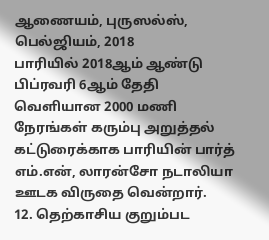ஆணையம், புருஸல்ஸ், பெல்ஜியம், 2018
பாரியில் 2018ஆம் ஆண்டு பிப்ரவரி 6ஆம் தேதி வெளியான 2000 மணி நேரங்கள் கரும்பு அறுத்தல் கட்டுரைக்காக பாரியின் பார்த் எம்.என், லாரன்சோ நடாலியா ஊடக விருதை வென்றார்.
12. தெற்காசிய குறும்பட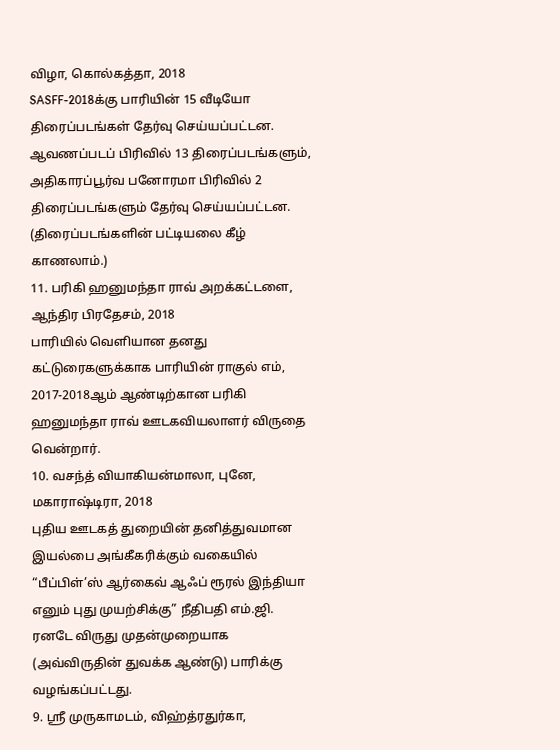விழா, கொல்கத்தா, 2018
SASFF-2018க்கு பாரியின் 15 வீடியோ திரைப்படங்கள் தேர்வு செய்யப்பட்டன. ஆவணப்படப் பிரிவில் 13 திரைப்படங்களும், அதிகாரப்பூர்வ பனோரமா பிரிவில் 2 திரைப்படங்களும் தேர்வு செய்யப்பட்டன. (திரைப்படங்களின் பட்டியலை கீழ் காணலாம்.)
11. பரிகி ஹனுமந்தா ராவ் அறக்கட்டளை, ஆந்திர பிரதேசம், 2018
பாரியில் வெளியான தனது கட்டுரைகளுக்காக பாரியின் ராகுல் எம், 2017-2018ஆம் ஆண்டிற்கான பரிகி ஹனுமந்தா ராவ் ஊடகவியலாளர் விருதை வென்றார்.
10. வசந்த் வியாகியன்மாலா, புனே, மகாராஷ்டிரா, 2018
புதிய ஊடகத் துறையின் தனித்துவமான இயல்பை அங்கீகரிக்கும் வகையில் “பீப்பிள்’ஸ் ஆர்கைவ் ஆஃப் ரூரல் இந்தியா எனும் புது முயற்சிக்கு” நீதிபதி எம்.ஜி. ரனடே விருது முதன்முறையாக (அவ்விருதின் துவக்க ஆண்டு) பாரிக்கு வழங்கப்பட்டது.
9. ஸ்ரீ முருகாமடம், விஹ்த்ரதுர்கா,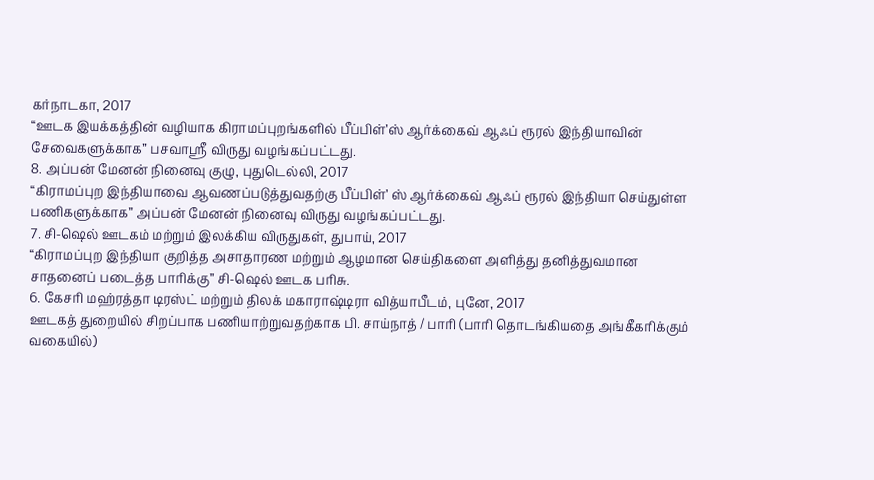கர்நாடகா, 2017
“ஊடக இயக்கத்தின் வழியாக கிராமப்புறங்களில் பீப்பிள்’ஸ் ஆர்க்கைவ் ஆஃப் ரூரல் இந்தியாவின் சேவைகளுக்காக” பசவாஸ்ரீ விருது வழங்கப்பட்டது.
8. அப்பன் மேனன் நினைவு குழு, புதுடெல்லி, 2017
“கிராமப்புற இந்தியாவை ஆவணப்படுத்துவதற்கு பீப்பிள்’ ஸ் ஆர்க்கைவ் ஆஃப் ரூரல் இந்தியா செய்துள்ள பணிகளுக்காக” அப்பன் மேனன் நினைவு விருது வழங்கப்பட்டது.
7. சி-ஷெல் ஊடகம் மற்றும் இலக்கிய விருதுகள், துபாய், 2017
“கிராமப்புற இந்தியா குறித்த அசாதாரண மற்றும் ஆழமான செய்திகளை அளித்து தனித்துவமான சாதனைப் படைத்த பாரிக்கு” சி-ஷெல் ஊடக பரிசு.
6. கேசரி மஹ்ரத்தா டிரஸ்ட் மற்றும் திலக் மகாராஷ்டிரா வித்யாபீடம், புனே, 2017
ஊடகத் துறையில் சிறப்பாக பணியாற்றுவதற்காக பி. சாய்நாத் / பாரி (பாரி தொடங்கியதை அங்கீகரிக்கும் வகையில்)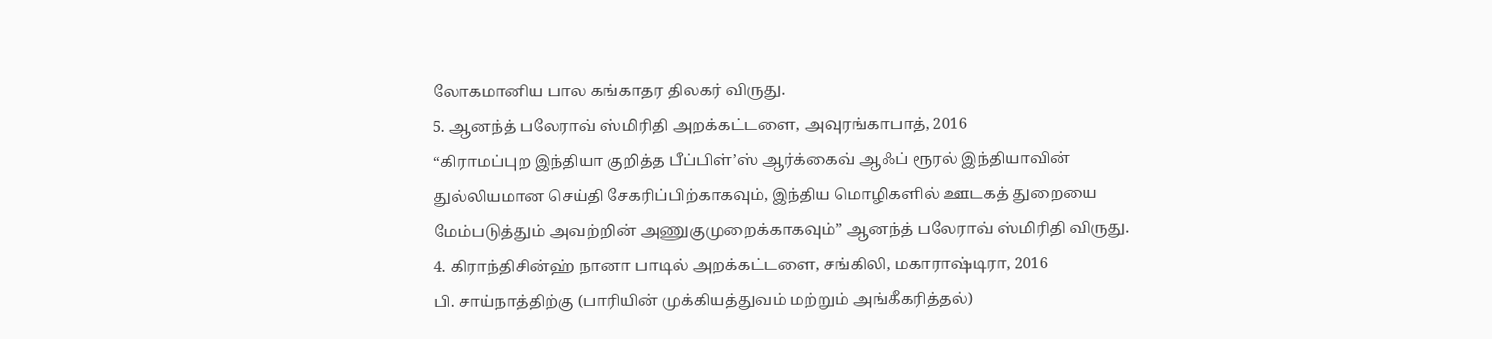லோகமானிய பால கங்காதர திலகர் விருது.
5. ஆனந்த் பலேராவ் ஸ்மிரிதி அறக்கட்டளை, அவுரங்காபாத், 2016
“கிராமப்புற இந்தியா குறித்த பீப்பிள்’ஸ் ஆர்க்கைவ் ஆஃப் ரூரல் இந்தியாவின் துல்லியமான செய்தி சேகரிப்பிற்காகவும், இந்திய மொழிகளில் ஊடகத் துறையை மேம்படுத்தும் அவற்றின் அணுகுமுறைக்காகவும்” ஆனந்த் பலேராவ் ஸ்மிரிதி விருது.
4. கிராந்திசின்ஹ் நானா பாடில் அறக்கட்டளை, சங்கிலி, மகாராஷ்டிரா, 2016
பி. சாய்நாத்திற்கு (பாரியின் முக்கியத்துவம் மற்றும் அங்கீகரித்தல்)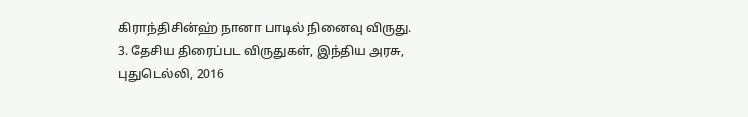கிராந்திசின்ஹ் நானா பாடில் நினைவு விருது.
3. தேசிய திரைப்பட விருதுகள், இந்திய அரசு, புதுடெல்லி, 2016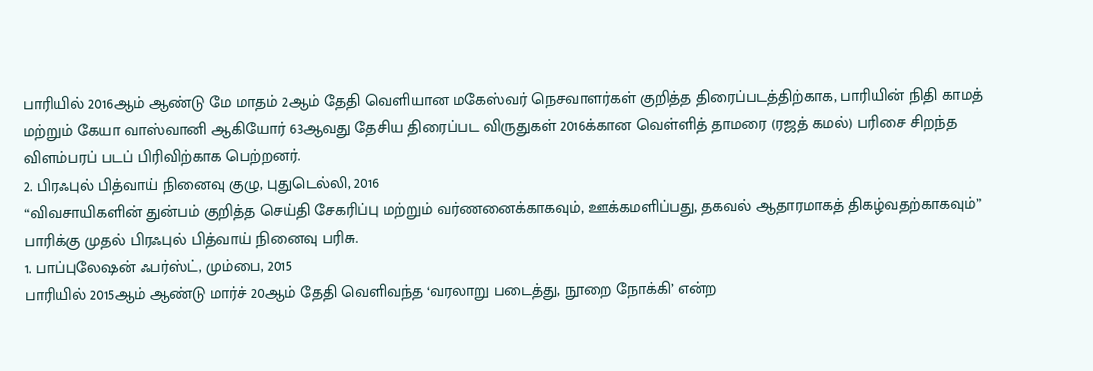பாரியில் 2016ஆம் ஆண்டு மே மாதம் 2ஆம் தேதி வெளியான மகேஸ்வர் நெசவாளர்கள் குறித்த திரைப்படத்திற்காக, பாரியின் நிதி காமத் மற்றும் கேயா வாஸ்வானி ஆகியோர் 63ஆவது தேசிய திரைப்பட விருதுகள் 2016க்கான வெள்ளித் தாமரை (ரஜத் கமல்) பரிசை சிறந்த விளம்பரப் படப் பிரிவிற்காக பெற்றனர்.
2. பிரஃபுல் பித்வாய் நினைவு குழு, புதுடெல்லி, 2016
“விவசாயிகளின் துன்பம் குறித்த செய்தி சேகரிப்பு மற்றும் வர்ணனைக்காகவும், ஊக்கமளிப்பது, தகவல் ஆதாரமாகத் திகழ்வதற்காகவும்” பாரிக்கு முதல் பிரஃபுல் பித்வாய் நினைவு பரிசு.
1. பாப்புலேஷன் ஃபர்ஸ்ட், மும்பை, 2015
பாரியில் 2015ஆம் ஆண்டு மார்ச் 20ஆம் தேதி வெளிவந்த ‘வரலாறு படைத்து, நூறை நோக்கி’ என்ற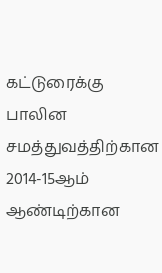கட்டுரைக்கு பாலின சமத்துவத்திற்கான 2014-15ஆம் ஆண்டிற்கான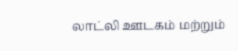லாட்லி ஊடகம் மற்றும்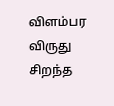விளம்பர விருது சிறந்த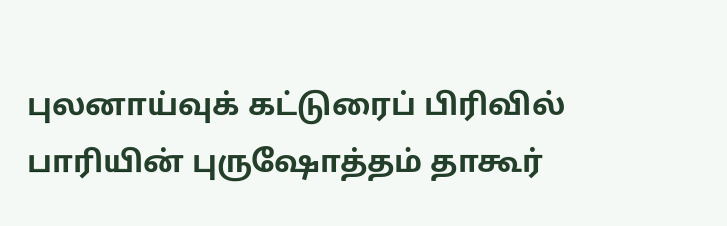புலனாய்வுக் கட்டுரைப் பிரிவில் பாரியின் புருஷோத்தம் தாகூர்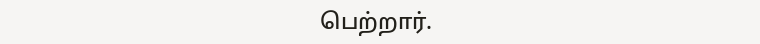பெற்றார்.